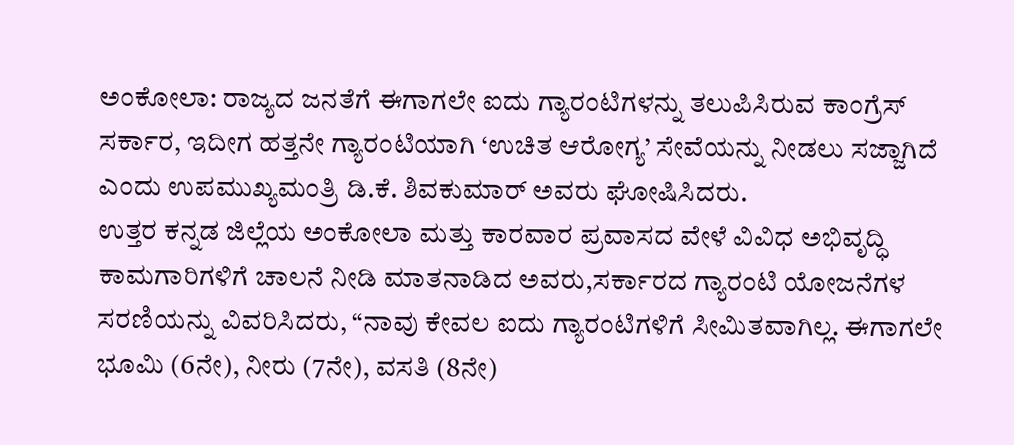ಅಂಕೋಲಾ: ರಾಜ್ಯದ ಜನತೆಗೆ ಈಗಾಗಲೇ ಐದು ಗ್ಯಾರಂಟಿಗಳನ್ನು ತಲುಪಿಸಿರುವ ಕಾಂಗ್ರೆಸ್ ಸರ್ಕಾರ, ಇದೀಗ ಹತ್ತನೇ ಗ್ಯಾರಂಟಿಯಾಗಿ ‘ಉಚಿತ ಆರೋಗ್ಯ’ ಸೇವೆಯನ್ನು ನೀಡಲು ಸಜ್ಜಾಗಿದೆ ಎಂದು ಉಪಮುಖ್ಯಮಂತ್ರಿ ಡಿ.ಕೆ. ಶಿವಕುಮಾರ್ ಅವರು ಘೋಷಿಸಿದರು.
ಉತ್ತರ ಕನ್ನಡ ಜಿಲ್ಲೆಯ ಅಂಕೋಲಾ ಮತ್ತು ಕಾರವಾರ ಪ್ರವಾಸದ ವೇಳೆ ವಿವಿಧ ಅಭಿವೃದ್ಧಿ ಕಾಮಗಾರಿಗಳಿಗೆ ಚಾಲನೆ ನೀಡಿ ಮಾತನಾಡಿದ ಅವರು,ಸರ್ಕಾರದ ಗ್ಯಾರಂಟಿ ಯೋಜನೆಗಳ ಸರಣಿಯನ್ನು ವಿವರಿಸಿದರು, “ನಾವು ಕೇವಲ ಐದು ಗ್ಯಾರಂಟಿಗಳಿಗೆ ಸೀಮಿತವಾಗಿಲ್ಲ. ಈಗಾಗಲೇ ಭೂಮಿ (6ನೇ), ನೀರು (7ನೇ), ವಸತಿ (8ನೇ)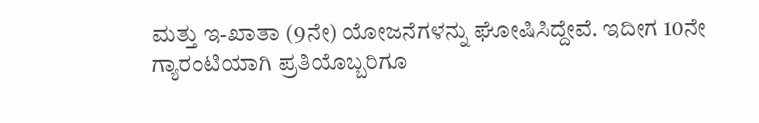ಮತ್ತು ಇ-ಖಾತಾ (9ನೇ) ಯೋಜನೆಗಳನ್ನು ಘೋಷಿಸಿದ್ದೇವೆ. ಇದೀಗ 10ನೇ ಗ್ಯಾರಂಟಿಯಾಗಿ ಪ್ರತಿಯೊಬ್ಬರಿಗೂ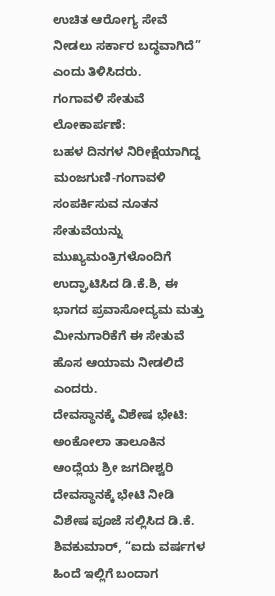ಉಚಿತ ಆರೋಗ್ಯ ಸೇವೆ ನೀಡಲು ಸರ್ಕಾರ ಬದ್ಧವಾಗಿದೆ” ಎಂದು ತಿಳಿಸಿದರು.
ಗಂಗಾವಳಿ ಸೇತುವೆ ಲೋಕಾರ್ಪಣೆ:
ಬಹಳ ದಿನಗಳ ನಿರೀಕ್ಷೆಯಾಗಿದ್ದ ಮಂಜಗುಣಿ-ಗಂಗಾವಳಿ ಸಂಪರ್ಕಿಸುವ ನೂತನ ಸೇತುವೆಯನ್ನು ಮುಖ್ಯಮಂತ್ರಿಗಳೊಂದಿಗೆ ಉದ್ಘಾಟಿಸಿದ ಡಿ.ಕೆ.ಶಿ, ಈ ಭಾಗದ ಪ್ರವಾಸೋದ್ಯಮ ಮತ್ತು ಮೀನುಗಾರಿಕೆಗೆ ಈ ಸೇತುವೆ ಹೊಸ ಆಯಾಮ ನೀಡಲಿದೆ ಎಂದರು.
ದೇವಸ್ಥಾನಕ್ಕೆ ವಿಶೇಷ ಭೇಟಿ:
ಅಂಕೋಲಾ ತಾಲೂಕಿನ ಆಂದ್ಲೆಯ ಶ್ರೀ ಜಗದೀಶ್ವರಿ ದೇವಸ್ಥಾನಕ್ಕೆ ಭೇಟಿ ನೀಡಿ ವಿಶೇಷ ಪೂಜೆ ಸಲ್ಲಿಸಿದ ಡಿ.ಕೆ. ಶಿವಕುಮಾರ್, “ಐದು ವರ್ಷಗಳ ಹಿಂದೆ ಇಲ್ಲಿಗೆ ಬಂದಾಗ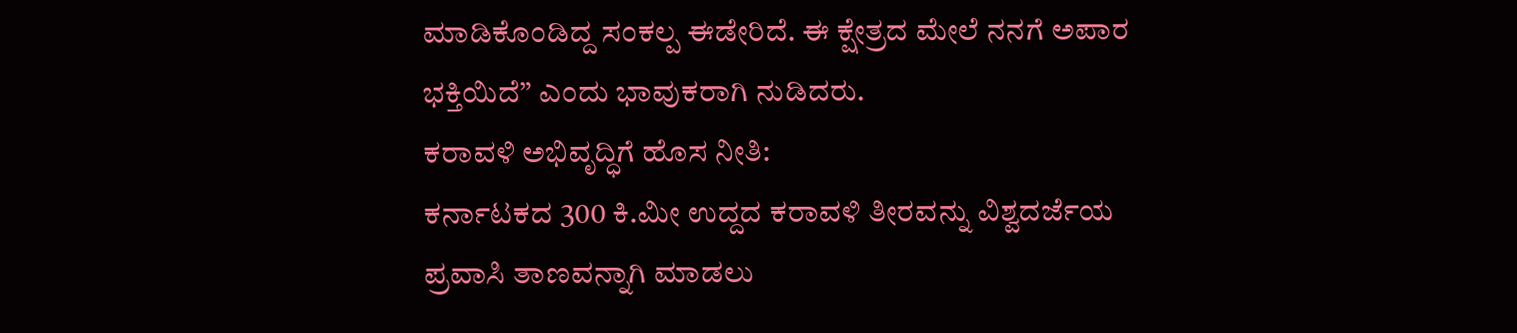ಮಾಡಿಕೊಂಡಿದ್ದ ಸಂಕಲ್ಪ ಈಡೇರಿದೆ. ಈ ಕ್ಷೇತ್ರದ ಮೇಲೆ ನನಗೆ ಅಪಾರ ಭಕ್ತಿಯಿದೆ” ಎಂದು ಭಾವುಕರಾಗಿ ನುಡಿದರು.
ಕರಾವಳಿ ಅಭಿವೃದ್ಧಿಗೆ ಹೊಸ ನೀತಿ:
ಕರ್ನಾಟಕದ 300 ಕಿ.ಮೀ ಉದ್ದದ ಕರಾವಳಿ ತೀರವನ್ನು ವಿಶ್ವದರ್ಜೆಯ ಪ್ರವಾಸಿ ತಾಣವನ್ನಾಗಿ ಮಾಡಲು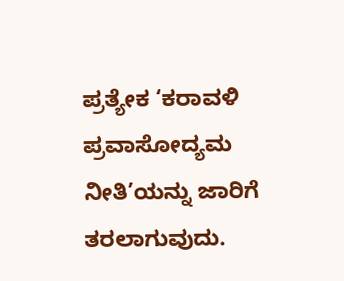ಪ್ರತ್ಯೇಕ ‘ಕರಾವಳಿ ಪ್ರವಾಸೋದ್ಯಮ ನೀತಿ’ಯನ್ನು ಜಾರಿಗೆ ತರಲಾಗುವುದು.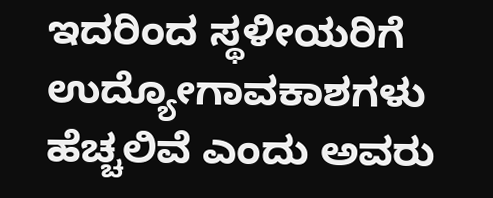ಇದರಿಂದ ಸ್ಥಳೀಯರಿಗೆ ಉದ್ಯೋಗಾವಕಾಶಗಳು ಹೆಚ್ಚಲಿವೆ ಎಂದು ಅವರು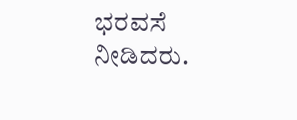ಭರವಸೆ ನೀಡಿದರು.